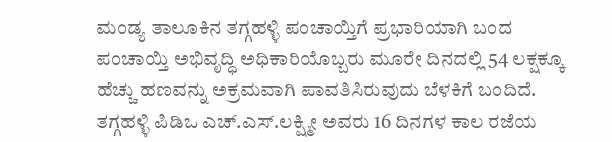ಮಂಡ್ಯ ತಾಲೂಕಿನ ತಗ್ಗಹಳ್ಳಿ ಪಂಚಾಯ್ತಿಗೆ ಪ್ರಭಾರಿಯಾಗಿ ಬಂದ ಪಂಚಾಯ್ತಿ ಅಭಿವೃದ್ಧಿ ಅಧಿಕಾರಿಯೊಬ್ಬರು ಮೂರೇ ದಿನದಲ್ಲಿ 54 ಲಕ್ಷಕ್ಕೂ ಹೆಚ್ಚು ಹಣವನ್ನು ಅಕ್ರಮವಾಗಿ ಪಾವತಿಸಿರುವುದು ಬೆಳಕಿಗೆ ಬಂದಿದೆ.
ತಗ್ಗಹಳ್ಳಿ ಪಿಡಿಒ ಎಚ್.ಎಸ್.ಲಕ್ಷ್ಮೀ ಅವರು 16 ದಿನಗಳ ಕಾಲ ರಜೆಯ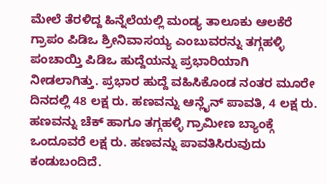ಮೇಲೆ ತೆರಳಿದ್ದ ಹಿನ್ನೆಲೆಯಲ್ಲಿ ಮಂಡ್ಯ ತಾಲೂಕು ಆಲಕೆರೆ ಗ್ರಾಪಂ ಪಿಡಿಒ ಶ್ರೀನಿವಾಸಯ್ಯ ಎಂಬುವರನ್ನು ತಗ್ಗಹಳ್ಳಿ ಪಂಚಾಯ್ತಿ ಪಿಡಿಒ ಹುದ್ದೆಯನ್ನು ಪ್ರಭಾರಿಯಾಗಿ ನೀಡಲಾಗಿತ್ತು. ಪ್ರಭಾರ ಹುದ್ದೆ ವಹಿಸಿಕೊಂಡ ನಂತರ ಮೂರೇ ದಿನದಲ್ಲಿ 48 ಲಕ್ಷ ರು. ಹಣವನ್ನು ಆನ್ಲೈನ್ ಪಾವತಿ, 4 ಲಕ್ಷ ರು. ಹಣವನ್ನು ಚೆಕ್ ಹಾಗೂ ತಗ್ಗಹಳ್ಳಿ ಗ್ರಾಮೀಣ ಬ್ಯಾಂಕ್ಗೆ ಒಂದೂವರೆ ಲಕ್ಷ ರು. ಹಣವನ್ನು ಪಾವತಿಸಿರುವುದು ಕಂಡುಬಂದಿದೆ.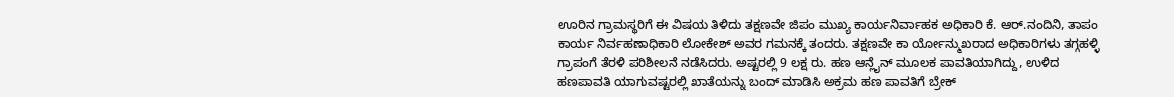ಊರಿನ ಗ್ರಾಮಸ್ಥರಿಗೆ ಈ ವಿಷಯ ತಿಳಿದು ತಕ್ಷಣವೇ ಜಿಪಂ ಮುಖ್ಯ ಕಾರ್ಯನಿರ್ವಾಹಕ ಅಧಿಕಾರಿ ಕೆ. ಆರ್.ನಂದಿನಿ, ತಾಪಂ ಕಾರ್ಯ ನಿರ್ವಹಣಾಧಿಕಾರಿ ಲೋಕೇಶ್ ಅವರ ಗಮನಕ್ಕೆ ತಂದರು. ತಕ್ಷಣವೇ ಕಾ ರ್ಯೋನ್ಮುಖರಾದ ಅಧಿಕಾರಿಗಳು ತಗ್ಗಹಳ್ಳಿ ಗ್ರಾಪಂಗೆ ತೆರಳಿ ಪರಿಶೀಲನೆ ನಡೆಸಿದರು. ಅಷ್ಟರಲ್ಲಿ 9 ಲಕ್ಷ ರು. ಹಣ ಆನ್ಲೈನ್ ಮೂಲಕ ಪಾವತಿಯಾಗಿದ್ದು, ಉಳಿದ ಹಣಪಾವತಿ ಯಾಗುವಷ್ಟರಲ್ಲಿ ಖಾತೆಯನ್ನು ಬಂದ್ ಮಾಡಿಸಿ ಅಕ್ರಮ ಹಣ ಪಾವತಿಗೆ ಬ್ರೇಕ್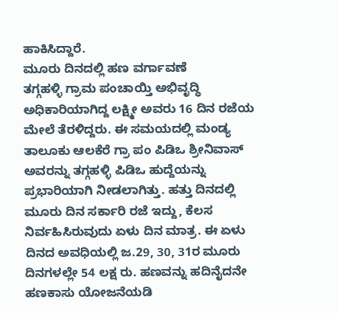ಹಾಕಿಸಿದ್ದಾರೆ.
ಮೂರು ದಿನದಲ್ಲಿ ಹಣ ವರ್ಗಾವಣೆ
ತಗ್ಗಹಳ್ಳಿ ಗ್ರಾಮ ಪಂಚಾಯ್ತಿ ಅಭಿವೃದ್ಧಿ ಅಧಿಕಾರಿಯಾಗಿದ್ದ ಲಕ್ಷ್ಮೀ ಅವರು 16 ದಿನ ರಜೆಯ ಮೇಲೆ ತೆರಳಿದ್ದರು. ಈ ಸಮಯದಲ್ಲಿ ಮಂಡ್ಯ ತಾಲೂಕು ಆಲಕೆರೆ ಗ್ರಾ ಪಂ ಪಿಡಿಒ ಶ್ರೀನಿವಾಸ್ ಅವರನ್ನು ತಗ್ಗಹಳ್ಳಿ ಪಿಡಿಒ ಹುದ್ದೆಯನ್ನು ಪ್ರಭಾರಿಯಾಗಿ ನೀಡಲಾಗಿತ್ತು. ಹತ್ತು ದಿನದಲ್ಲಿ ಮೂರು ದಿನ ಸರ್ಕಾರಿ ರಜೆ ಇದ್ದು, ಕೆಲಸ ನಿರ್ವಹಿಸಿರುವುದು ಏಳು ದಿನ ಮಾತ್ರ. ಈ ಏಳು ದಿನದ ಅವಧಿಯಲ್ಲಿ ಜ.29, 30, 31ರ ಮೂರು ದಿನಗಳಲ್ಲೇ 54 ಲಕ್ಷ ರು. ಹಣವನ್ನು ಹದಿನೈದನೇ ಹಣಕಾಸು ಯೋಜನೆಯಡಿ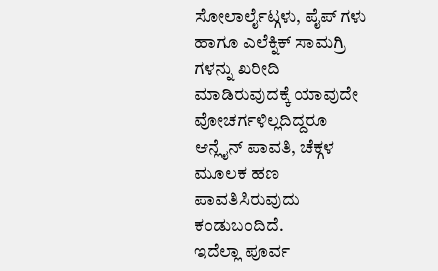ಸೋಲಾರ್ಲೈಟ್ಗಳು, ಪೈಪ್ ಗಳು ಹಾಗೂ ಎಲೆಕ್ನಿಕ್ ಸಾಮಗ್ರಿ ಗಳನ್ನು ಖರೀದಿ ಮಾಡಿರುವುದಕ್ಕೆ ಯಾವುದೇ ವೋಚರ್ಗಳಿಲ್ಲದಿದ್ದರೂ ಆನ್ಲೈನ್ ಪಾವತಿ, ಚೆಕ್ಗಳ ಮೂಲಕ ಹಣ ಪಾವತಿಸಿರುವುದು ಕಂಡುಬಂದಿದೆ.
ಇದೆಲ್ಲಾ ಪೂರ್ವ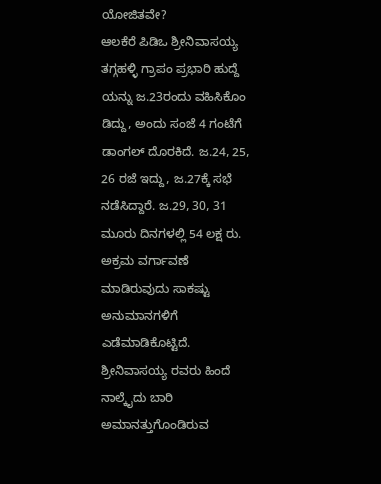ಯೋಜಿತವೇ?
ಆಲಕೆರೆ ಪಿಡಿಒ ಶ್ರೀನಿವಾಸಯ್ಯ ತಗ್ಗಹಳ್ಳಿ ಗ್ರಾಪಂ ಪ್ರಭಾರಿ ಹುದ್ದೆ ಯನ್ನು ಜ.23ರಂದು ವಹಿಸಿಕೊಂ ಡಿದ್ದು, ಅಂದು ಸಂಜೆ 4 ಗಂಟೆಗೆ ಡಾಂಗಲ್ ದೊರಕಿದೆ. ಜ.24, 25, 26 ರಜೆ ಇದ್ದು, ಜ.27ಕ್ಕೆ ಸಭೆ ನಡೆಸಿದ್ದಾರೆ. ಜ.29, 30, 31 ಮೂರು ದಿನಗಳಲ್ಲಿ 54 ಲಕ್ಷ ರು. ಅಕ್ರಮ ವರ್ಗಾವಣೆ ಮಾಡಿರುವುದು ಸಾಕಷ್ಟು ಅನುಮಾನಗಳಿಗೆ ಎಡೆಮಾಡಿಕೊಟ್ಟಿದೆ. ಶ್ರೀನಿವಾಸಯ್ಯ ರವರು ಹಿಂದೆ ನಾಲ್ಕೈದು ಬಾರಿ ಅಮಾನತ್ತುಗೊಂಡಿರುವ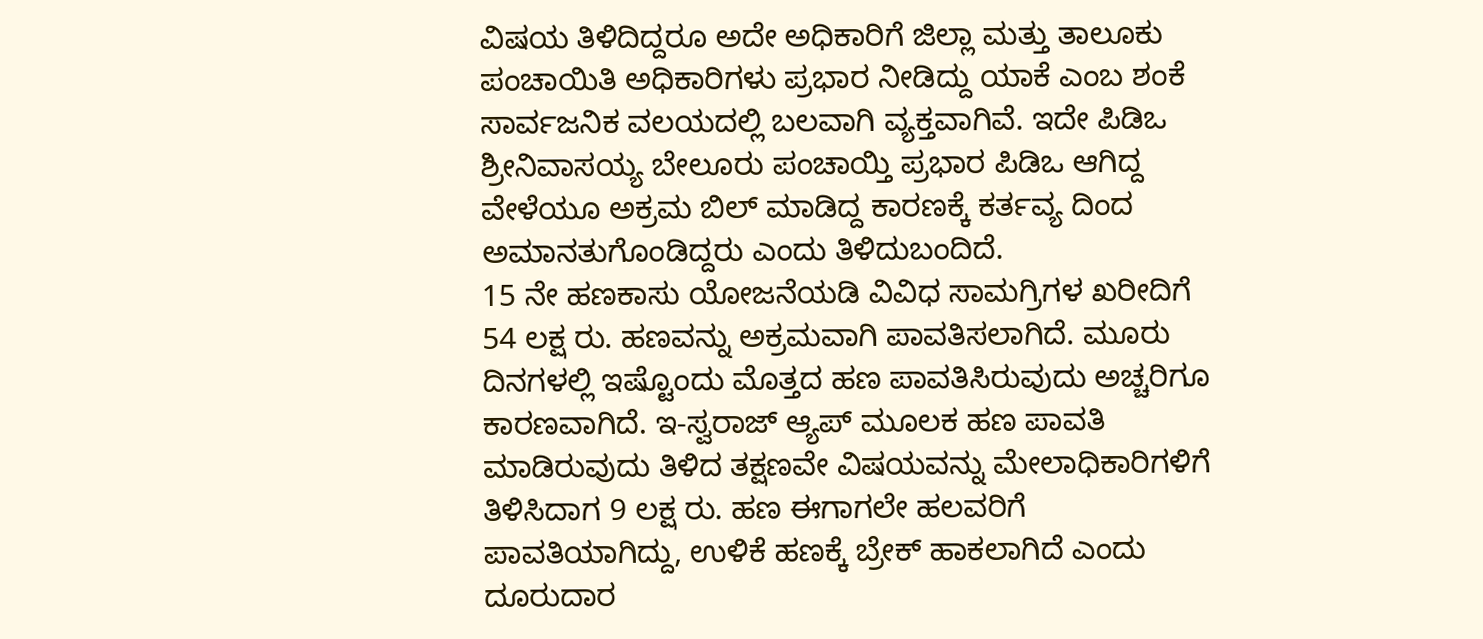ವಿಷಯ ತಿಳಿದಿದ್ದರೂ ಅದೇ ಅಧಿಕಾರಿಗೆ ಜಿಲ್ಲಾ ಮತ್ತು ತಾಲೂಕು ಪಂಚಾಯಿತಿ ಅಧಿಕಾರಿಗಳು ಪ್ರಭಾರ ನೀಡಿದ್ದು ಯಾಕೆ ಎಂಬ ಶಂಕೆ ಸಾರ್ವಜನಿಕ ವಲಯದಲ್ಲಿ ಬಲವಾಗಿ ವ್ಯಕ್ತವಾಗಿವೆ. ಇದೇ ಪಿಡಿಒ ಶ್ರೀನಿವಾಸಯ್ಯ ಬೇಲೂರು ಪಂಚಾಯ್ತಿ ಪ್ರಭಾರ ಪಿಡಿಒ ಆಗಿದ್ದ ವೇಳೆಯೂ ಅಕ್ರಮ ಬಿಲ್ ಮಾಡಿದ್ದ ಕಾರಣಕ್ಕೆ ಕರ್ತವ್ಯ ದಿಂದ ಅಮಾನತುಗೊಂಡಿದ್ದರು ಎಂದು ತಿಳಿದುಬಂದಿದೆ.
15 ನೇ ಹಣಕಾಸು ಯೋಜನೆಯಡಿ ವಿವಿಧ ಸಾಮಗ್ರಿಗಳ ಖರೀದಿಗೆ 54 ಲಕ್ಷ ರು. ಹಣವನ್ನು ಅಕ್ರಮವಾಗಿ ಪಾವತಿಸಲಾಗಿದೆ. ಮೂರು ದಿನಗಳಲ್ಲಿ ಇಷ್ಟೊಂದು ಮೊತ್ತದ ಹಣ ಪಾವತಿಸಿರುವುದು ಅಚ್ಚರಿಗೂ ಕಾರಣವಾಗಿದೆ. ಇ-ಸ್ವರಾಜ್ ಆ್ಯಪ್ ಮೂಲಕ ಹಣ ಪಾವತಿ ಮಾಡಿರುವುದು ತಿಳಿದ ತಕ್ಷಣವೇ ವಿಷಯವನ್ನು ಮೇಲಾಧಿಕಾರಿಗಳಿಗೆ ತಿಳಿಸಿದಾಗ 9 ಲಕ್ಷ ರು. ಹಣ ಈಗಾಗಲೇ ಹಲವರಿಗೆ ಪಾವತಿಯಾಗಿದ್ದು, ಉಳಿಕೆ ಹಣಕ್ಕೆ ಬ್ರೇಕ್ ಹಾಕಲಾಗಿದೆ ಎಂದು ದೂರುದಾರ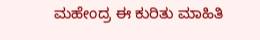ಮಹೇಂದ್ರ ಈ ಕುರಿತು ಮಾಹಿತಿ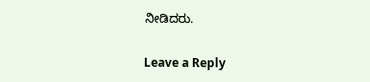ನೀಡಿದರು.

Leave a Reply